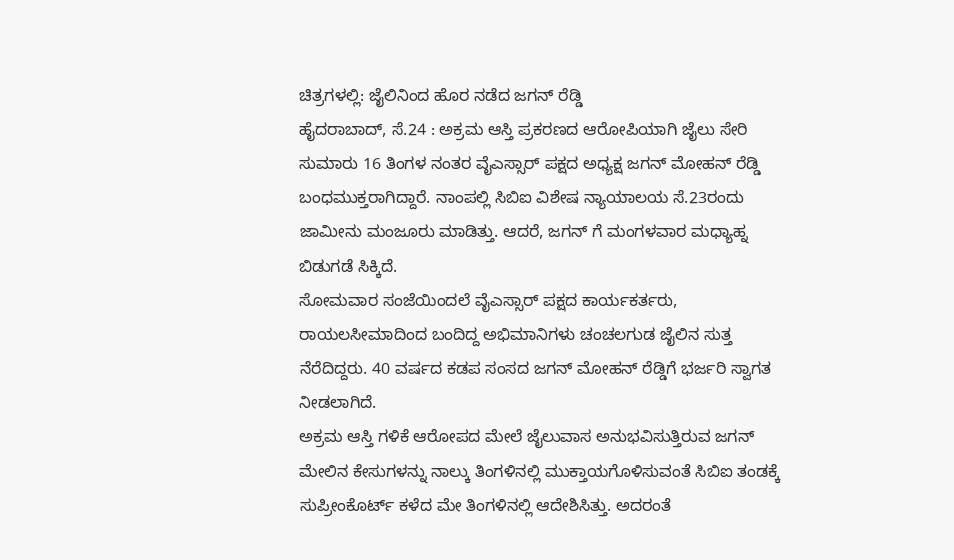ಚಿತ್ರಗಳಲ್ಲಿ: ಜೈಲಿನಿಂದ ಹೊರ ನಡೆದ ಜಗನ್ ರೆಡ್ಡಿ
ಹೈದರಾಬಾದ್, ಸೆ.24 : ಅಕ್ರಮ ಆಸ್ತಿ ಪ್ರಕರಣದ ಆರೋಪಿಯಾಗಿ ಜೈಲು ಸೇರಿ ಸುಮಾರು 16 ತಿಂಗಳ ನಂತರ ವೈಎಸ್ಸಾರ್ ಪಕ್ಷದ ಅಧ್ಯಕ್ಷ ಜಗನ್ ಮೋಹನ್ ರೆಡ್ಡಿ ಬಂಧಮುಕ್ತರಾಗಿದ್ದಾರೆ. ನಾಂಪಲ್ಲಿ ಸಿಬಿಐ ವಿಶೇಷ ನ್ಯಾಯಾಲಯ ಸೆ.23ರಂದು ಜಾಮೀನು ಮಂಜೂರು ಮಾಡಿತ್ತು. ಆದರೆ, ಜಗನ್ ಗೆ ಮಂಗಳವಾರ ಮಧ್ಯಾಹ್ನ ಬಿಡುಗಡೆ ಸಿಕ್ಕಿದೆ.
ಸೋಮವಾರ ಸಂಜೆಯಿಂದಲೆ ವೈಎಸ್ಸಾರ್ ಪಕ್ಷದ ಕಾರ್ಯಕರ್ತರು, ರಾಯಲಸೀಮಾದಿಂದ ಬಂದಿದ್ದ ಅಭಿಮಾನಿಗಳು ಚಂಚಲಗುಡ ಜೈಲಿನ ಸುತ್ತ ನೆರೆದಿದ್ದರು. 40 ವರ್ಷದ ಕಡಪ ಸಂಸದ ಜಗನ್ ಮೋಹನ್ ರೆಡ್ಡಿಗೆ ಭರ್ಜರಿ ಸ್ವಾಗತ ನೀಡಲಾಗಿದೆ.
ಅಕ್ರಮ ಆಸ್ತಿ ಗಳಿಕೆ ಆರೋಪದ ಮೇಲೆ ಜೈಲುವಾಸ ಅನುಭವಿಸುತ್ತಿರುವ ಜಗನ್ ಮೇಲಿನ ಕೇಸುಗಳನ್ನು ನಾಲ್ಕು ತಿಂಗಳಿನಲ್ಲಿ ಮುಕ್ತಾಯಗೊಳಿಸುವಂತೆ ಸಿಬಿಐ ತಂಡಕ್ಕೆ ಸುಪ್ರೀಂಕೊರ್ಟ್ ಕಳೆದ ಮೇ ತಿಂಗಳಿನಲ್ಲಿ ಆದೇಶಿಸಿತ್ತು. ಅದರಂತೆ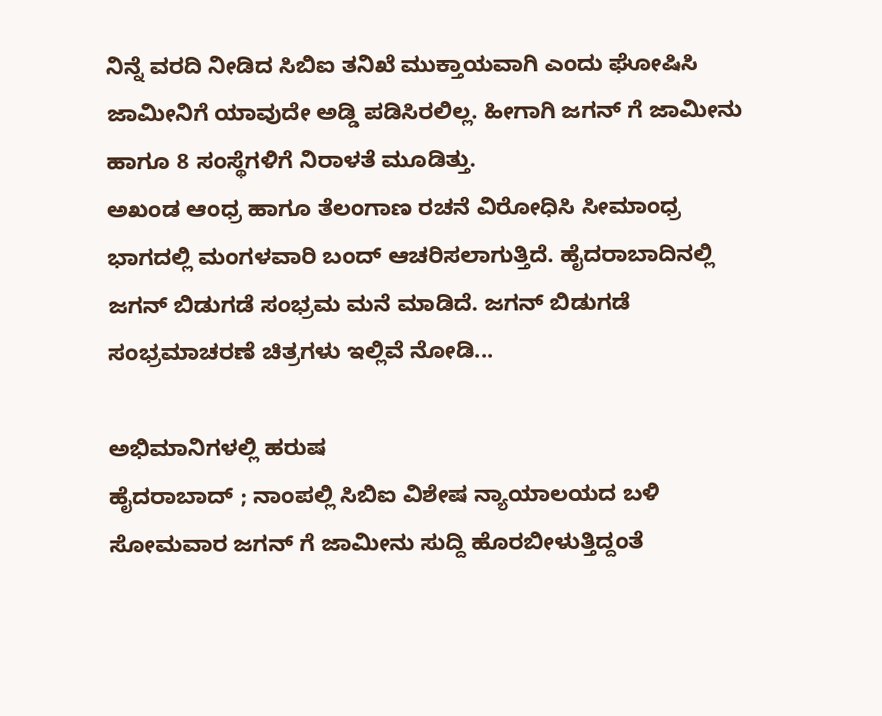ನಿನ್ನೆ ವರದಿ ನೀಡಿದ ಸಿಬಿಐ ತನಿಖೆ ಮುಕ್ತಾಯವಾಗಿ ಎಂದು ಘೋಷಿಸಿ ಜಾಮೀನಿಗೆ ಯಾವುದೇ ಅಡ್ಡಿ ಪಡಿಸಿರಲಿಲ್ಲ. ಹೀಗಾಗಿ ಜಗನ್ ಗೆ ಜಾಮೀನು ಹಾಗೂ 8 ಸಂಸ್ಥೆಗಳಿಗೆ ನಿರಾಳತೆ ಮೂಡಿತ್ತು.
ಅಖಂಡ ಆಂಧ್ರ ಹಾಗೂ ತೆಲಂಗಾಣ ರಚನೆ ವಿರೋಧಿಸಿ ಸೀಮಾಂಧ್ರ ಭಾಗದಲ್ಲಿ ಮಂಗಳವಾರಿ ಬಂದ್ ಆಚರಿಸಲಾಗುತ್ತಿದೆ. ಹೈದರಾಬಾದಿನಲ್ಲಿ ಜಗನ್ ಬಿಡುಗಡೆ ಸಂಭ್ರಮ ಮನೆ ಮಾಡಿದೆ. ಜಗನ್ ಬಿಡುಗಡೆ ಸಂಭ್ರಮಾಚರಣೆ ಚಿತ್ರಗಳು ಇಲ್ಲಿವೆ ನೋಡಿ...

ಅಭಿಮಾನಿಗಳಲ್ಲಿ ಹರುಷ
ಹೈದರಾಬಾದ್ ; ನಾಂಪಲ್ಲಿ ಸಿಬಿಐ ವಿಶೇಷ ನ್ಯಾಯಾಲಯದ ಬಳಿ ಸೋಮವಾರ ಜಗನ್ ಗೆ ಜಾಮೀನು ಸುದ್ದಿ ಹೊರಬೀಳುತ್ತಿದ್ದಂತೆ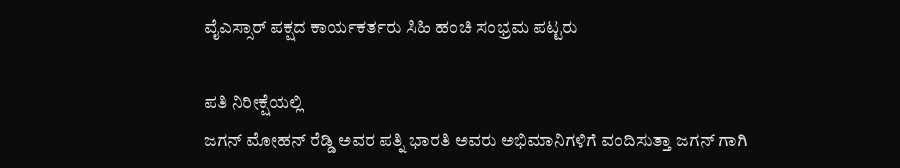ವೈಎಸ್ಸಾರ್ ಪಕ್ಷದ ಕಾರ್ಯಕರ್ತರು ಸಿಹಿ ಹಂಚಿ ಸಂಭ್ರಮ ಪಟ್ಟರು

ಪತಿ ನಿರೀಕ್ಷೆಯಲ್ಲಿ
ಜಗನ್ ಮೋಹನ್ ರೆಡ್ಡಿ ಅವರ ಪತ್ನಿ ಭಾರತಿ ಅವರು ಅಭಿಮಾನಿಗಳಿಗೆ ವಂದಿಸುತ್ತಾ ಜಗನ್ ಗಾಗಿ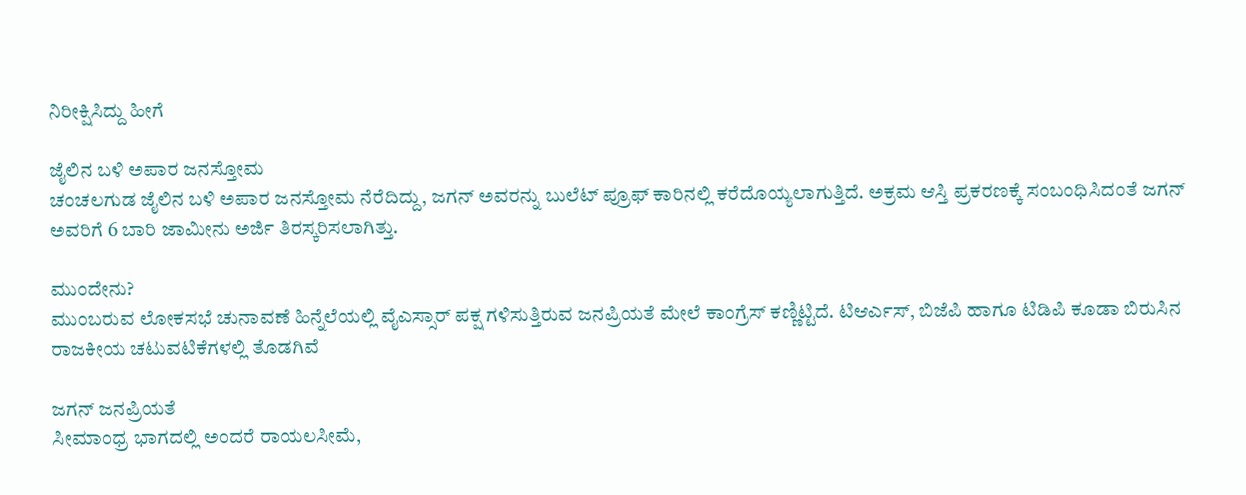ನಿರೀಕ್ಷಿಸಿದ್ದು ಹೀಗೆ

ಜೈಲಿನ ಬಳಿ ಅಪಾರ ಜನಸ್ತೋಮ
ಚಂಚಲಗುಡ ಜೈಲಿನ ಬಳಿ ಅಪಾರ ಜನಸ್ತೋಮ ನೆರೆದಿದ್ದು, ಜಗನ್ ಅವರನ್ನು ಬುಲೆಟ್ ಪ್ರೂಫ್ ಕಾರಿನಲ್ಲಿ ಕರೆದೊಯ್ಯಲಾಗುತ್ತಿದೆ. ಅಕ್ರಮ ಆಸ್ತಿ ಪ್ರಕರಣಕ್ಕೆ ಸಂಬಂಧಿಸಿದಂತೆ ಜಗನ್ ಅವರಿಗೆ 6 ಬಾರಿ ಜಾಮೀನು ಅರ್ಜಿ ತಿರಸ್ಕರಿಸಲಾಗಿತ್ತು.

ಮುಂದೇನು?
ಮುಂಬರುವ ಲೋಕಸಭೆ ಚುನಾವಣೆ ಹಿನ್ನೆಲೆಯಲ್ಲಿ ವೈಎಸ್ಸಾರ್ ಪಕ್ಷ ಗಳಿಸುತ್ತಿರುವ ಜನಪ್ರಿಯತೆ ಮೇಲೆ ಕಾಂಗ್ರೆಸ್ ಕಣ್ಣಿಟ್ಟಿದೆ. ಟಿಆರ್ಎಸ್, ಬಿಜೆಪಿ ಹಾಗೂ ಟಿಡಿಪಿ ಕೂಡಾ ಬಿರುಸಿನ ರಾಜಕೀಯ ಚಟುವಟಿಕೆಗಳಲ್ಲಿ ತೊಡಗಿವೆ

ಜಗನ್ ಜನಪ್ರಿಯತೆ
ಸೀಮಾಂಧ್ರ ಭಾಗದಲ್ಲಿ ಅಂದರೆ ರಾಯಲಸೀಮೆ,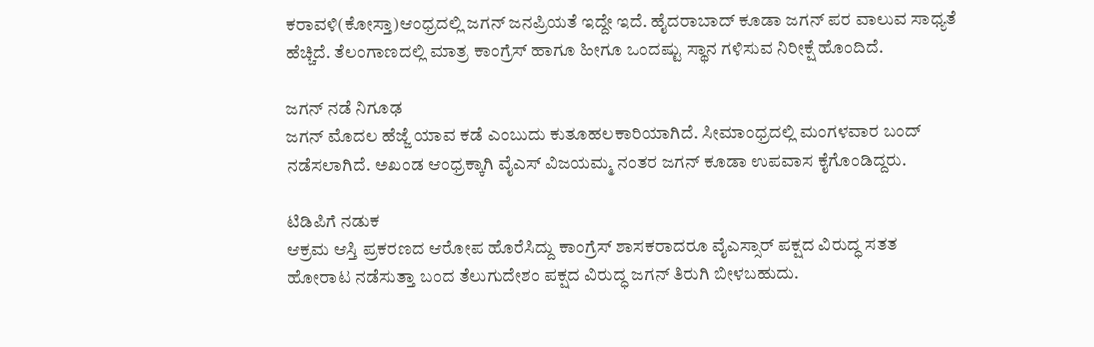ಕರಾವಳಿ(ಕೋಸ್ತಾ)ಆಂಧ್ರದಲ್ಲಿ ಜಗನ್ ಜನಪ್ರಿಯತೆ ಇದ್ದೇ ಇದೆ. ಹೈದರಾಬಾದ್ ಕೂಡಾ ಜಗನ್ ಪರ ವಾಲುವ ಸಾಧ್ಯತೆ ಹೆಚ್ಚಿದೆ. ತೆಲಂಗಾಣದಲ್ಲಿ ಮಾತ್ರ ಕಾಂಗ್ರೆಸ್ ಹಾಗೂ ಹೀಗೂ ಒಂದಷ್ಟು ಸ್ಥಾನ ಗಳಿಸುವ ನಿರೀಕ್ಷೆ ಹೊಂದಿದೆ.

ಜಗನ್ ನಡೆ ನಿಗೂಢ
ಜಗನ್ ಮೊದಲ ಹೆಜ್ಜೆ ಯಾವ ಕಡೆ ಎಂಬುದು ಕುತೂಹಲಕಾರಿಯಾಗಿದೆ. ಸೀಮಾಂಧ್ರದಲ್ಲಿ ಮಂಗಳವಾರ ಬಂದ್ ನಡೆಸಲಾಗಿದೆ. ಅಖಂಡ ಆಂಧ್ರಕ್ಕಾಗಿ ವೈಎಸ್ ವಿಜಯಮ್ಮ ನಂತರ ಜಗನ್ ಕೂಡಾ ಉಪವಾಸ ಕೈಗೊಂಡಿದ್ದರು.

ಟಿಡಿಪಿಗೆ ನಡುಕ
ಆಕ್ರಮ ಆಸ್ತಿ ಪ್ರಕರಣದ ಆರೋಪ ಹೊರೆಸಿದ್ದು ಕಾಂಗ್ರೆಸ್ ಶಾಸಕರಾದರೂ ವೈಎಸ್ಸಾರ್ ಪಕ್ಷದ ವಿರುದ್ಧ ಸತತ ಹೋರಾಟ ನಡೆಸುತ್ತಾ ಬಂದ ತೆಲುಗುದೇಶಂ ಪಕ್ಷದ ವಿರುದ್ಧ ಜಗನ್ ತಿರುಗಿ ಬೀಳಬಹುದು.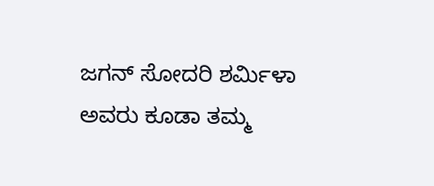ಜಗನ್ ಸೋದರಿ ಶರ್ಮಿಳಾ ಅವರು ಕೂಡಾ ತಮ್ಮ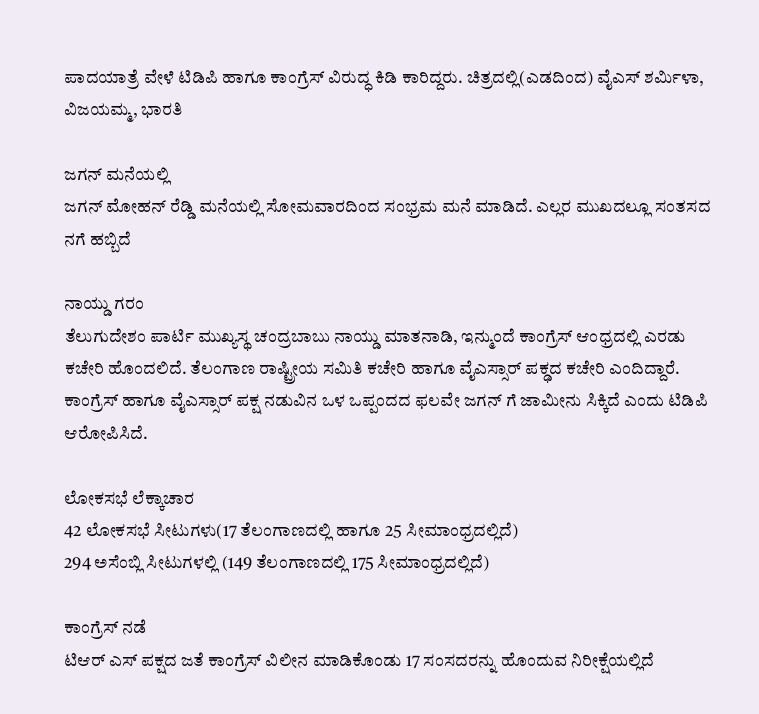ಪಾದಯಾತ್ರೆ ವೇಳೆ ಟಿಡಿಪಿ ಹಾಗೂ ಕಾಂಗ್ರೆಸ್ ವಿರುದ್ಧ ಕಿಡಿ ಕಾರಿದ್ದರು. ಚಿತ್ರದಲ್ಲಿ(ಎಡದಿಂದ) ವೈಎಸ್ ಶರ್ಮಿಳಾ, ವಿಜಯಮ್ಮ, ಭಾರತಿ

ಜಗನ್ ಮನೆಯಲ್ಲಿ
ಜಗನ್ ಮೋಹನ್ ರೆಡ್ಡಿ ಮನೆಯಲ್ಲಿ ಸೋಮವಾರದಿಂದ ಸಂಭ್ರಮ ಮನೆ ಮಾಡಿದೆ. ಎಲ್ಲರ ಮುಖದಲ್ಲೂ ಸಂತಸದ ನಗೆ ಹಬ್ಬಿದೆ

ನಾಯ್ಡು ಗರಂ
ತೆಲುಗುದೇಶಂ ಪಾರ್ಟಿ ಮುಖ್ಯಸ್ಥ ಚಂದ್ರಬಾಬು ನಾಯ್ಡು ಮಾತನಾಡಿ, ಇನ್ಮುಂದೆ ಕಾಂಗ್ರೆಸ್ ಆಂಧ್ರದಲ್ಲಿ ಎರಡು ಕಚೇರಿ ಹೊಂದಲಿದೆ. ತೆಲಂಗಾಣ ರಾಷ್ಟ್ರೀಯ ಸಮಿತಿ ಕಚೇರಿ ಹಾಗೂ ವೈಎಸ್ಸಾರ್ ಪಕ್ಢದ ಕಚೇರಿ ಎಂದಿದ್ದಾರೆ.
ಕಾಂಗ್ರೆಸ್ ಹಾಗೂ ವೈಎಸ್ಸಾರ್ ಪಕ್ಷ ನಡುವಿನ ಒಳ ಒಪ್ಪಂದದ ಫಲವೇ ಜಗನ್ ಗೆ ಜಾಮೀನು ಸಿಕ್ಕಿದೆ ಎಂದು ಟಿಡಿಪಿ ಆರೋಪಿಸಿದೆ.

ಲೋಕಸಭೆ ಲೆಕ್ಕಾಚಾರ
42 ಲೋಕಸಭೆ ಸೀಟುಗಳು(17 ತೆಲಂಗಾಣದಲ್ಲಿ ಹಾಗೂ 25 ಸೀಮಾಂಧ್ರದಲ್ಲಿದೆ)
294 ಅಸೆಂಬ್ಲಿ ಸೀಟುಗಳಲ್ಲಿ (149 ತೆಲಂಗಾಣದಲ್ಲಿ 175 ಸೀಮಾಂಧ್ರದಲ್ಲಿದೆ)

ಕಾಂಗ್ರೆಸ್ ನಡೆ
ಟಿಆರ್ ಎಸ್ ಪಕ್ಷದ ಜತೆ ಕಾಂಗ್ರೆಸ್ ವಿಲೀನ ಮಾಡಿಕೊಂಡು 17 ಸಂಸದರನ್ನು ಹೊಂದುವ ನಿರೀಕ್ಷೆಯಲ್ಲಿದೆ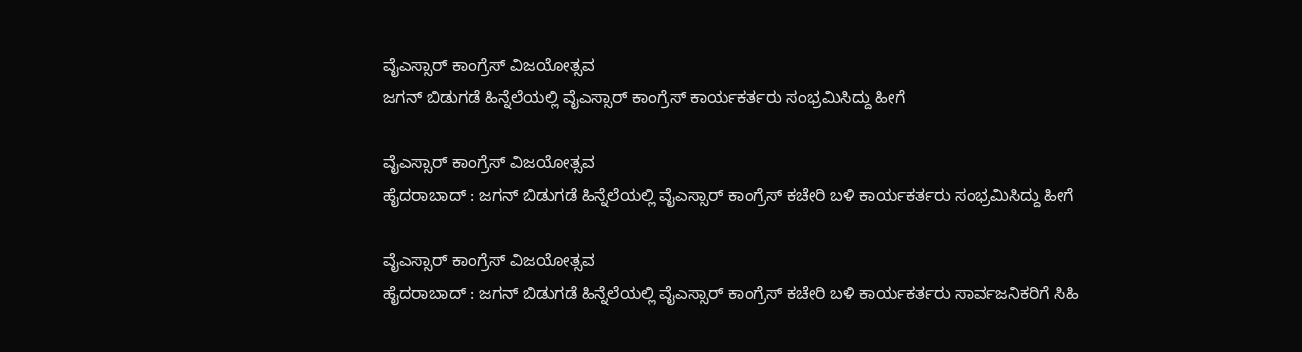ವೈಎಸ್ಸಾರ್ ಕಾಂಗ್ರೆಸ್ ವಿಜಯೋತ್ಸವ
ಜಗನ್ ಬಿಡುಗಡೆ ಹಿನ್ನೆಲೆಯಲ್ಲಿ ವೈಎಸ್ಸಾರ್ ಕಾಂಗ್ರೆಸ್ ಕಾರ್ಯಕರ್ತರು ಸಂಭ್ರಮಿಸಿದ್ದು ಹೀಗೆ

ವೈಎಸ್ಸಾರ್ ಕಾಂಗ್ರೆಸ್ ವಿಜಯೋತ್ಸವ
ಹೈದರಾಬಾದ್ : ಜಗನ್ ಬಿಡುಗಡೆ ಹಿನ್ನೆಲೆಯಲ್ಲಿ ವೈಎಸ್ಸಾರ್ ಕಾಂಗ್ರೆಸ್ ಕಚೇರಿ ಬಳಿ ಕಾರ್ಯಕರ್ತರು ಸಂಭ್ರಮಿಸಿದ್ದು ಹೀಗೆ

ವೈಎಸ್ಸಾರ್ ಕಾಂಗ್ರೆಸ್ ವಿಜಯೋತ್ಸವ
ಹೈದರಾಬಾದ್ : ಜಗನ್ ಬಿಡುಗಡೆ ಹಿನ್ನೆಲೆಯಲ್ಲಿ ವೈಎಸ್ಸಾರ್ ಕಾಂಗ್ರೆಸ್ ಕಚೇರಿ ಬಳಿ ಕಾರ್ಯಕರ್ತರು ಸಾರ್ವಜನಿಕರಿಗೆ ಸಿಹಿ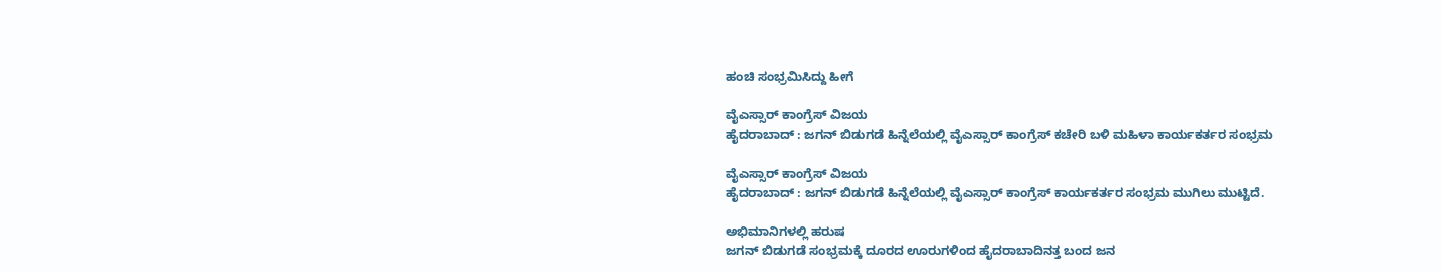ಹಂಚಿ ಸಂಭ್ರಮಿಸಿದ್ದು ಹೀಗೆ

ವೈಎಸ್ಸಾರ್ ಕಾಂಗ್ರೆಸ್ ವಿಜಯ
ಹೈದರಾಬಾದ್ : ಜಗನ್ ಬಿಡುಗಡೆ ಹಿನ್ನೆಲೆಯಲ್ಲಿ ವೈಎಸ್ಸಾರ್ ಕಾಂಗ್ರೆಸ್ ಕಚೇರಿ ಬಳಿ ಮಹಿಳಾ ಕಾರ್ಯಕರ್ತರ ಸಂಭ್ರಮ

ವೈಎಸ್ಸಾರ್ ಕಾಂಗ್ರೆಸ್ ವಿಜಯ
ಹೈದರಾಬಾದ್ : ಜಗನ್ ಬಿಡುಗಡೆ ಹಿನ್ನೆಲೆಯಲ್ಲಿ ವೈಎಸ್ಸಾರ್ ಕಾಂಗ್ರೆಸ್ ಕಾರ್ಯಕರ್ತರ ಸಂಭ್ರಮ ಮುಗಿಲು ಮುಟ್ಟಿದೆ.

ಅಭಿಮಾನಿಗಳಲ್ಲಿ ಹರುಷ
ಜಗನ್ ಬಿಡುಗಡೆ ಸಂಭ್ರಮಕ್ಕೆ ದೂರದ ಊರುಗಳಿಂದ ಹೈದರಾಬಾದಿನತ್ತ ಬಂದ ಜನ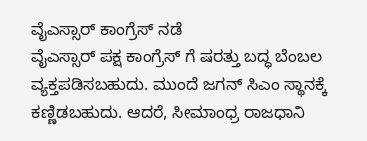ವೈಎಸ್ಸಾರ್ ಕಾಂಗ್ರೆಸ್ ನಡೆ
ವೈಎಸ್ಸಾರ್ ಪಕ್ಷ ಕಾಂಗ್ರೆಸ್ ಗೆ ಷರತ್ತು ಬದ್ಧ ಬೆಂಬಲ ವ್ಯಕ್ತಪಡಿಸಬಹುದು. ಮುಂದೆ ಜಗನ್ ಸಿಎಂ ಸ್ಥಾನಕ್ಕೆ ಕಣ್ಣಿಡಬಹುದು. ಆದರೆ, ಸೀಮಾಂಧ್ರ ರಾಜಧಾನಿ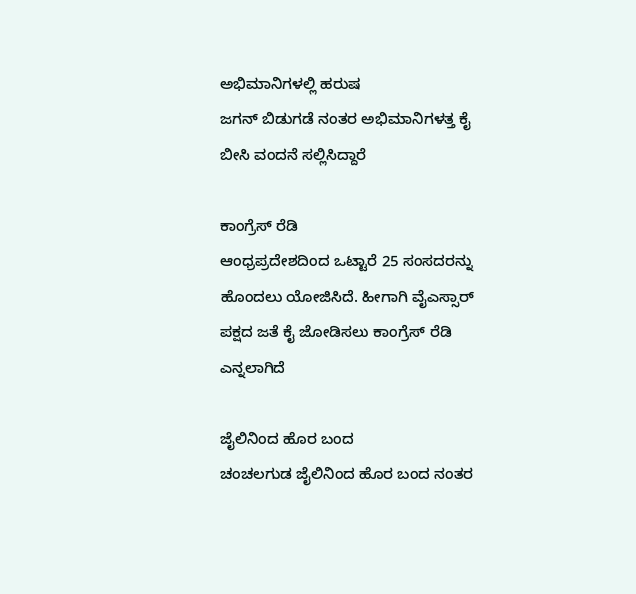ಅಭಿಮಾನಿಗಳಲ್ಲಿ ಹರುಷ
ಜಗನ್ ಬಿಡುಗಡೆ ನಂತರ ಅಭಿಮಾನಿಗಳತ್ತ ಕೈ ಬೀಸಿ ವಂದನೆ ಸಲ್ಲಿಸಿದ್ದಾರೆ

ಕಾಂಗ್ರೆಸ್ ರೆಡಿ
ಆಂಧ್ರಪ್ರದೇಶದಿಂದ ಒಟ್ಟಾರೆ 25 ಸಂಸದರನ್ನು ಹೊಂದಲು ಯೋಜಿಸಿದೆ. ಹೀಗಾಗಿ ವೈಎಸ್ಸಾರ್ ಪಕ್ಷದ ಜತೆ ಕೈ ಜೋಡಿಸಲು ಕಾಂಗ್ರೆಸ್ ರೆಡಿ ಎನ್ನಲಾಗಿದೆ

ಜೈಲಿನಿಂದ ಹೊರ ಬಂದ
ಚಂಚಲಗುಡ ಜೈಲಿನಿಂದ ಹೊರ ಬಂದ ನಂತರ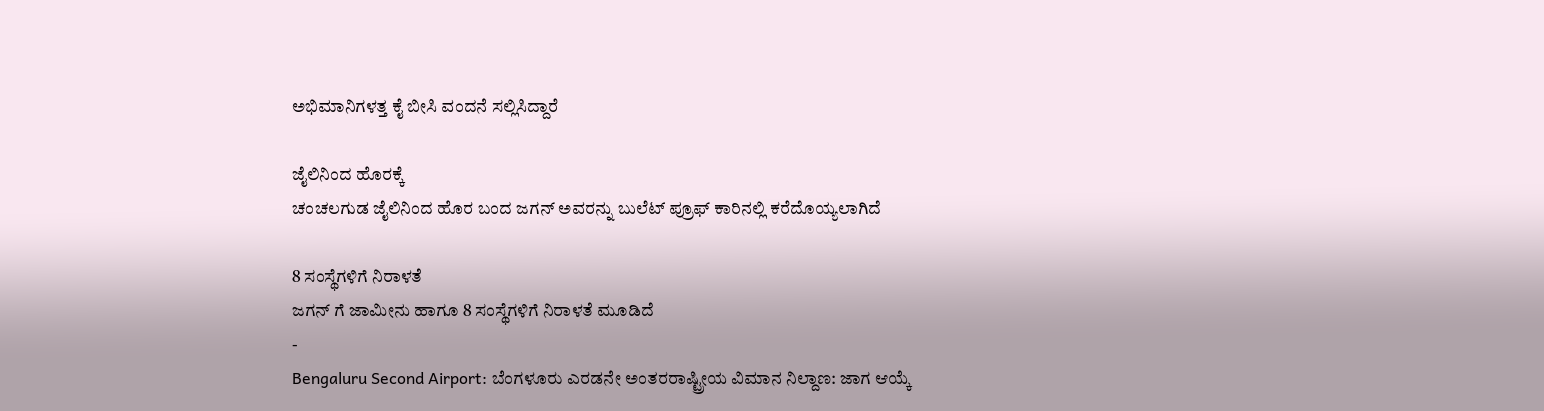ಅಭಿಮಾನಿಗಳತ್ತ ಕೈ ಬೀಸಿ ವಂದನೆ ಸಲ್ಲಿಸಿದ್ದಾರೆ

ಜೈಲಿನಿಂದ ಹೊರಕ್ಕೆ
ಚಂಚಲಗುಡ ಜೈಲಿನಿಂದ ಹೊರ ಬಂದ ಜಗನ್ ಅವರನ್ನು ಬುಲೆಟ್ ಪ್ರೂಫ್ ಕಾರಿನಲ್ಲಿ ಕರೆದೊಯ್ಯಲಾಗಿದೆ

8 ಸಂಸ್ಥೆಗಳಿಗೆ ನಿರಾಳತೆ
ಜಗನ್ ಗೆ ಜಾಮೀನು ಹಾಗೂ 8 ಸಂಸ್ಥೆಗಳಿಗೆ ನಿರಾಳತೆ ಮೂಡಿದೆ
-
Bengaluru Second Airport: ಬೆಂಗಳೂರು ಎರಡನೇ ಅಂತರರಾಷ್ಟ್ರೀಯ ವಿಮಾನ ನಿಲ್ದಾಣ: ಜಾಗ ಆಯ್ಕೆ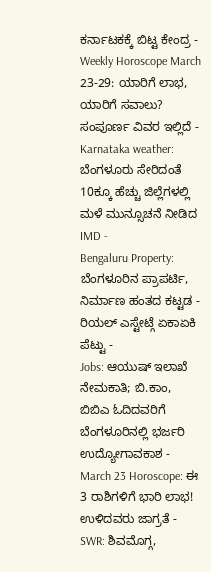ಕರ್ನಾಟಕಕ್ಕೆ ಬಿಟ್ಟ ಕೇಂದ್ರ -
Weekly Horoscope March 23-29: ಯಾರಿಗೆ ಲಾಭ, ಯಾರಿಗೆ ಸವಾಲು? ಸಂಪೂರ್ಣ ವಿವರ ಇಲ್ಲಿದೆ -
Karnataka weather: ಬೆಂಗಳೂರು ಸೇರಿದಂತೆ 10ಕ್ಕೂ ಹೆಚ್ಚು ಜಿಲ್ಲೆಗಳಲ್ಲಿ ಮಳೆ ಮುನ್ಸೂಚನೆ ನೀಡಿದ IMD -
Bengaluru Property: ಬೆಂಗಳೂರಿನ ಪ್ರಾಪರ್ಟಿ, ನಿರ್ಮಾಣ ಹಂತದ ಕಟ್ಟಡ - ರಿಯಲ್ ಎಸ್ಟೇಟ್ಗೆ ಏಕಾಏಕಿ ಪೆಟ್ಟು -
Jobs: ಆಯುಷ್ ಇಲಾಖೆ ನೇಮಕಾತಿ; ಬಿ.ಕಾಂ, ಬಿಬಿಎ ಓದಿದವರಿಗೆ ಬೆಂಗಳೂರಿನಲ್ಲಿ ಭರ್ಜರಿ ಉದ್ಯೋಗಾವಕಾಶ -
March 23 Horoscope: ಈ 3 ರಾಶಿಗಳಿಗೆ ಭಾರಿ ಲಾಭ! ಉಳಿದವರು ಜಾಗ್ರತೆ -
SWR: ಶಿವಮೊಗ್ಗ,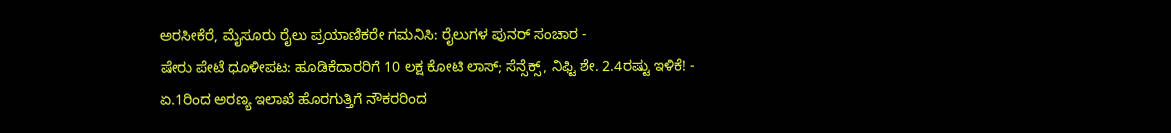ಅರಸೀಕೆರೆ, ಮೈಸೂರು ರೈಲು ಪ್ರಯಾಣಿಕರೇ ಗಮನಿಸಿ: ರೈಲುಗಳ ಪುನರ್ ಸಂಚಾರ -
ಷೇರು ಪೇಟೆ ಧೂಳೀಪಟ: ಹೂಡಿಕೆದಾರರಿಗೆ 10 ಲಕ್ಷ ಕೋಟಿ ಲಾಸ್; ಸೆನ್ಸೆಕ್ಸ್, ನಿಫ್ಟಿ ಶೇ. 2.4ರಷ್ಟು ಇಳಿಕೆ! -
ಏ.1ರಿಂದ ಅರಣ್ಯ ಇಲಾಖೆ ಹೊರಗುತ್ತಿಗೆ ನೌಕರರಿಂದ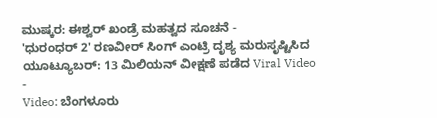ಮುಷ್ಕರ: ಈಶ್ವರ್ ಖಂಡ್ರೆ ಮಹತ್ವದ ಸೂಚನೆ -
'ಧುರಂಧರ್ 2' ರಣವೀರ್ ಸಿಂಗ್ ಎಂಟ್ರಿ ದೃಶ್ಯ ಮರುಸೃಷ್ಟಿಸಿದ ಯೂಟ್ಯೂಬರ್: 13 ಮಿಲಿಯನ್ ವೀಕ್ಷಣೆ ಪಡೆದ Viral Video -
Video: ಬೆಂಗಳೂರು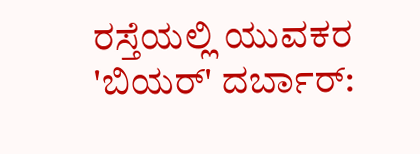ರಸ್ತೆಯಲ್ಲಿ ಯುವಕರ 'ಬಿಯರ್' ದರ್ಬಾರ್: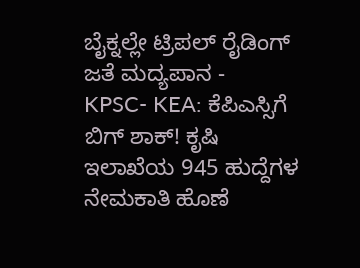ಬೈಕ್ನಲ್ಲೇ ಟ್ರಿಪಲ್ ರೈಡಿಂಗ್ ಜತೆ ಮದ್ಯಪಾನ -
KPSC- KEA: ಕೆಪಿಎಸ್ಸಿಗೆ ಬಿಗ್ ಶಾಕ್! ಕೃಷಿ ಇಲಾಖೆಯ 945 ಹುದ್ದೆಗಳ ನೇಮಕಾತಿ ಹೊಣೆ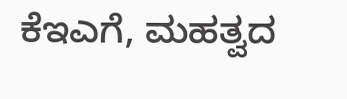ಕೆಇಎಗೆ, ಮಹತ್ವದ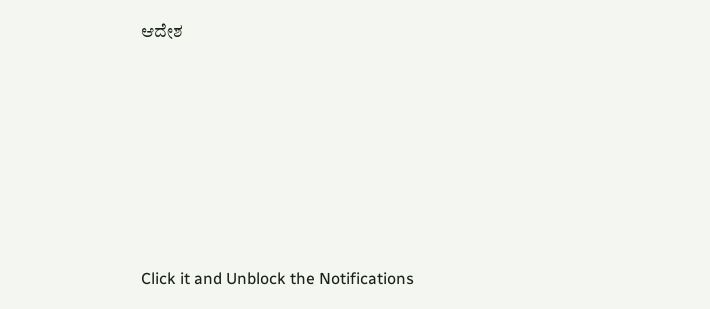ಆದೇಶ












Click it and Unblock the Notifications